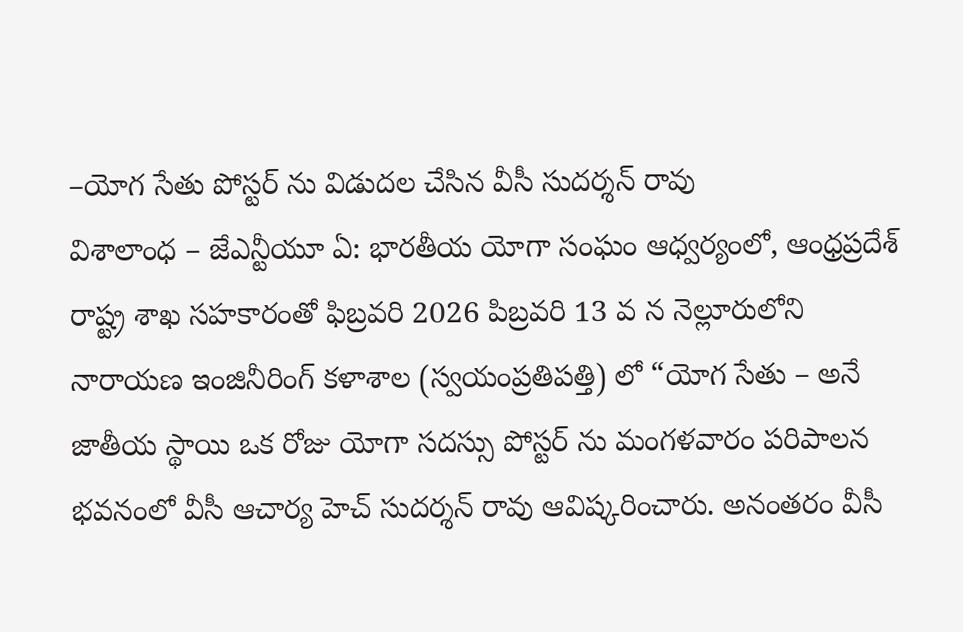–యోగ సేతు పోస్టర్ ను విడుదల చేసిన వీసీ సుదర్శన్ రావు
విశాలాంధ – జేఎన్టీయూ ఏ: భారతీయ యోగా సంఘం ఆధ్వర్యంలో, ఆంధ్రప్రదేశ్ రాష్ట్ర శాఖ సహకారంతో ఫిబ్రవరి 2026 పిబ్రవరి 13 వ న నెల్లూరులోని నారాయణ ఇంజినీరింగ్ కళాశాల (స్వయంప్రతిపత్తి) లో “యోగ సేతు – అనే జాతీయ స్థాయి ఒక రోజు యోగా సదస్సు పోస్టర్ ను మంగళవారం పరిపాలన భవనంలో వీసీ ఆచార్య హెచ్ సుదర్శన్ రావు ఆవిష్కరించారు. అనంతరం వీసీ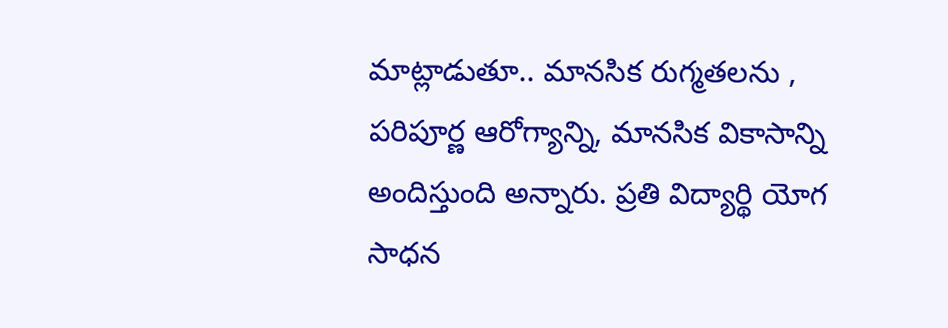మాట్లాడుతూ.. మానసిక రుగ్మతలను , పరిపూర్ణ ఆరోగ్యాన్ని, మానసిక వికాసాన్ని అందిస్తుంది అన్నారు. ప్రతి విద్యార్థి యోగ సాధన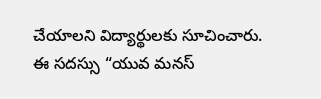చేయాలని విద్యార్థులకు సూచించారు.
ఈ సదస్సు “యువ మనస్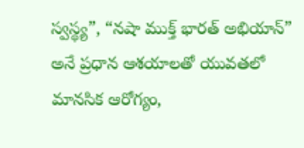స్వస్థ్య”, “నషా ముక్త్ భారత్ అభియాన్” అనే ప్రధాన ఆశయాలతో యువతలో మానసిక ఆరోగ్యం,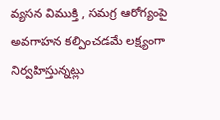వ్యసన విముక్తి , సమగ్ర ఆరోగ్యంపై అవగాహన కల్పించడమే లక్ష్యంగా నిర్వహిస్తున్నట్లు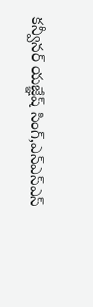కన్వీనర్ యజ్ఞేష్ సింగ్,ఎన్ఎస్ఎస్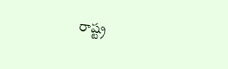రాష్ట్ర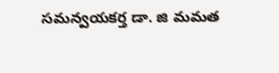సమన్వయకర్త డా. జి మమత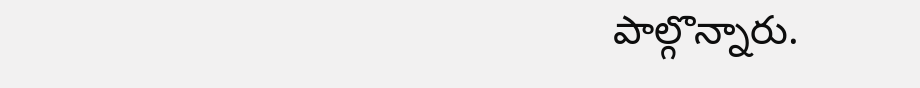పాల్గొన్నారు.